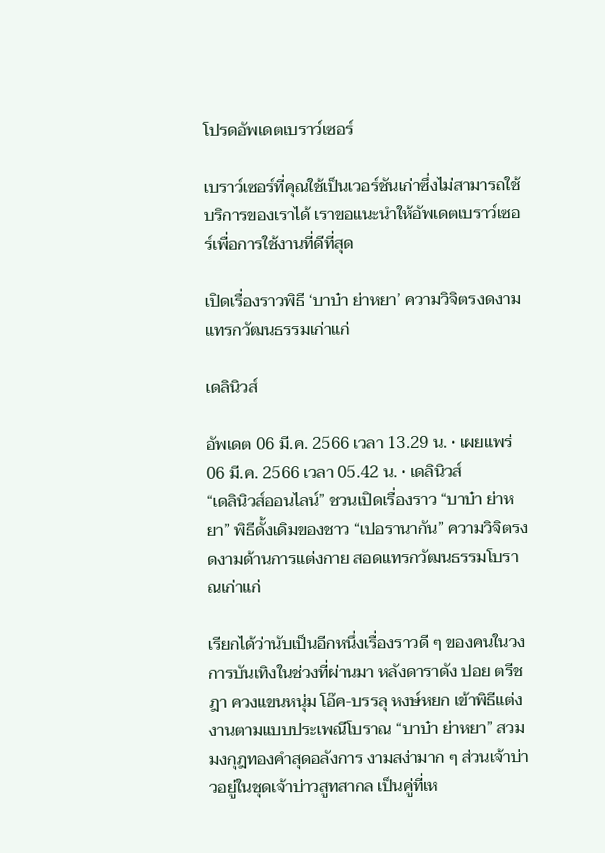โปรดอัพเดตเบราว์เซอร์

เบราว์เซอร์ที่คุณใช้เป็นเวอร์ชันเก่าซึ่งไม่สามารถใช้บริการของเราได้ เราขอแนะนำให้อัพเดตเบราว์เซอร์เพื่อการใช้งานที่ดีที่สุด

เปิดเรื่องราวพิธี ‘บาบ๋า ย่าหยา’ ความวิจิตรงดงามแทรกวัฒนธรรมเก่าแก่

เดลินิวส์

อัพเดต 06 มี.ค. 2566 เวลา 13.29 น. • เผยแพร่ 06 มี.ค. 2566 เวลา 05.42 น. • เดลินิวส์
“เดลินิวส์ออนไลน์” ชวนเปิดเรื่องราว “บาบ๋า ย่าหยา” พิธีดั้งเดิมของชาว “เปอรานากัน” ความวิจิตรงดงามด้านการแต่งกาย สอดแทรกวัฒนธรรมโบราณเก่าแก่

เรียกได้ว่านับเป็นอีกหนึ่งเรื่องราวดี ๆ ของคนในวงการบันเทิงในช่วงที่ผ่านมา หลังดาราดัง ปอย ตรีชฎา ควงแขนหนุ่ม โอ๊ค-บรรลุ หงษ์หยก เข้าพิธีแต่งงานตามแบบประเพณีโบราณ “บาบ๋า ย่าหยา” สวมมงกุฎทองคำสุดอลังการ งามสง่ามาก ๆ ส่วนเจ้าบ่าวอยู่ในชุดเจ้าบ่าวสูทสากล เป็นคู่ที่เห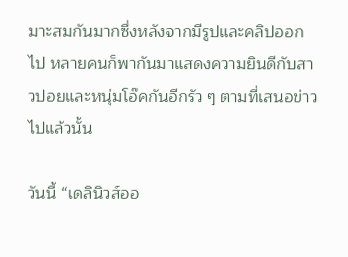มาะสมกันมากซึ่งหลังจากมีรูปและคลิปออกไป หลายคนก็พากันมาแสดงความยินดีกับสาวปอยและหนุ่มโอ๊คกันอีกรัว ๆ ตามที่เสนอข่าวไปแล้วนั้น

วันนี้ “เดลินิวส์ออ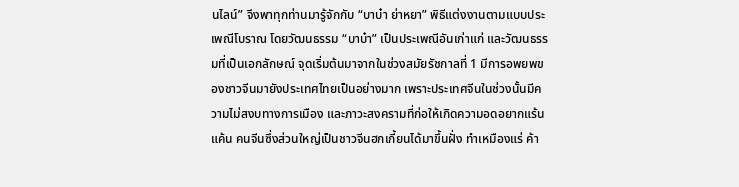นไลน์” จึงพาทุกท่านมารู้จักกับ “บาบ๋า ย่าหยา” พิธีแต่งงานตามแบบประเพณีโบราณ โดยวัฒนธรรม “บาบ๋า” เป็นประเพณีอันเก่าแก่ และวัฒนธรรมที่เป็นเอกลักษณ์ จุดเริ่มต้นมาจากในช่วงสมัยรัชกาลที่ 1 มีการอพยพของชาวจีนมายังประเทศไทยเป็นอย่างมาก เพราะประเทศจีนในช่วงนั้นมีความไม่สงบทางการเมือง และภาวะสงครามที่ก่อให้เกิดความอดอยากแร้นแค้น คนจีนซึ่งส่วนใหญ่เป็นชาวจีนฮกเกี้ยนได้มาขึ้นฝั่ง ทำเหมืองแร่ ค้า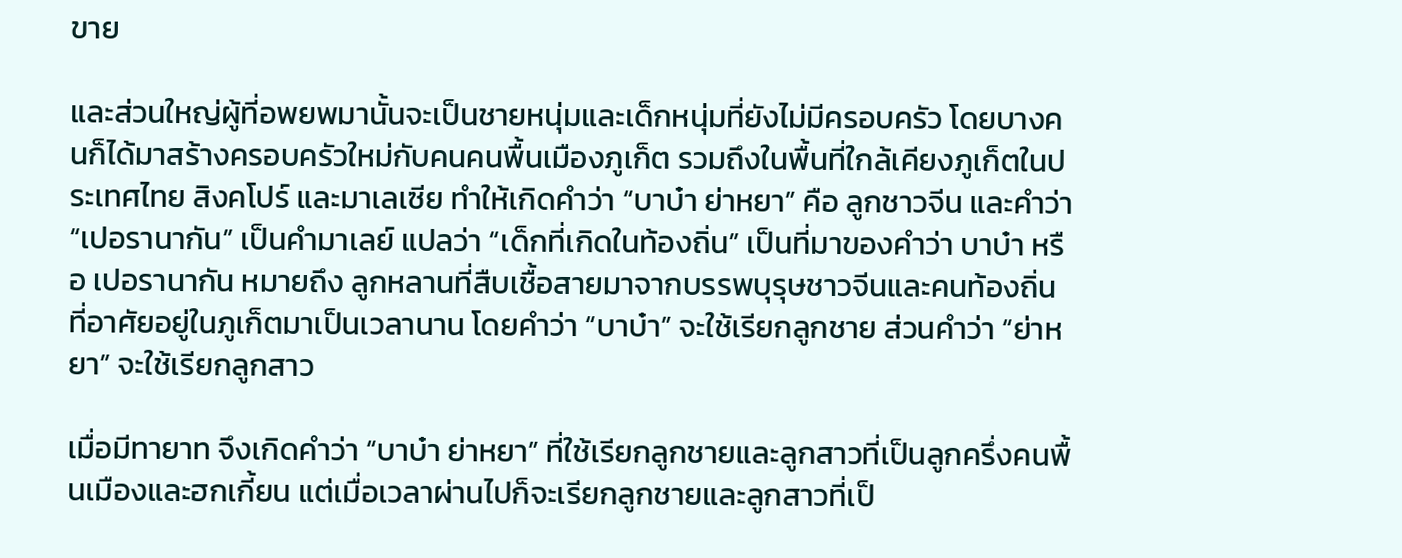ขาย

และส่วนใหญ่ผู้ที่อพยพมานั้นจะเป็นชายหนุ่มและเด็กหนุ่มที่ยังไม่มีครอบครัว โดยบางคนก็ได้มาสร้างครอบครัวใหม่กับคนคนพื้นเมืองภูเก็ต รวมถึงในพื้นที่ใกล้เคียงภูเก็ตในประเทศไทย สิงคโปร์ และมาเลเซีย ทำให้เกิดคำว่า “บาบ๋า ย่าหยา” คือ ลูกชาวจีน และคำว่า “เปอรานากัน” เป็นคำมาเลย์ แปลว่า “เด็กที่เกิดในท้องถิ่น” เป็นที่มาของคำว่า บาบ๋า หรือ เปอรานากัน หมายถึง ลูกหลานที่สืบเชื้อสายมาจากบรรพบุรุษชาวจีนและคนท้องถิ่น ที่อาศัยอยู่ในภูเก็ตมาเป็นเวลานาน โดยคำว่า “บาบ๋า” จะใช้เรียกลูกชาย ส่วนคำว่า “ย่าหยา” จะใช้เรียกลูกสาว

เมื่อมีทายาท จึงเกิดคำว่า “บาบ๋า ย่าหยา” ที่ใช้เรียกลูกชายและลูกสาวที่เป็นลูกครึ่งคนพื้นเมืองและฮกเกี้ยน แต่เมื่อเวลาผ่านไปก็จะเรียกลูกชายและลูกสาวที่เป็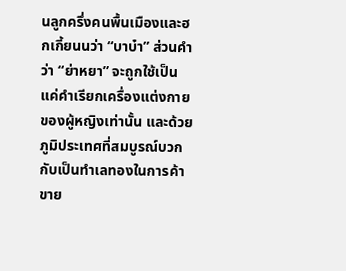นลูกครึ่งคนพื้นเมืองและฮกเกี้ยนนว่า “บาบ๋า” ส่วนคำว่า “ย่าหยา” จะถูกใช้เป็นแค่คำเรียกเครื่องแต่งกายของผู้หญิงเท่านั้น และด้วยภูมิประเทศที่สมบูรณ์บวกกับเป็นทำเลทองในการค้าขาย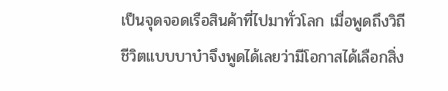เป็นจุดจอดเรือสินค้าที่ไปมาทั่วโลก เมื่อพูดถึงวิถีชีวิตแบบบาบ๋าจึงพูดได้เลยว่ามีโอกาสได้เลือกสิ่ง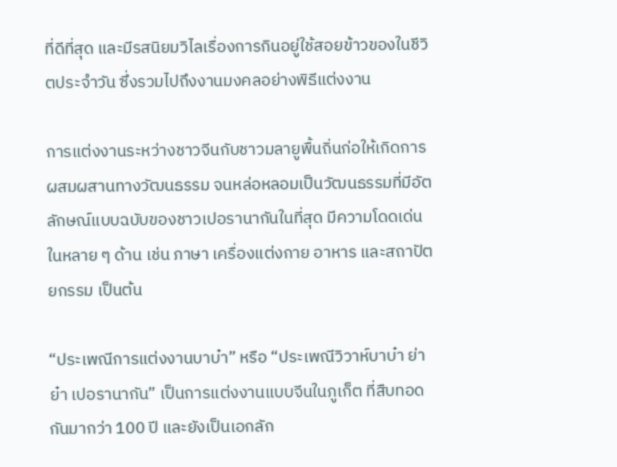ที่ดีที่สุด และมีรสนิยมวิไลเรื่องการกินอยู่ใช้สอยข้าวของในชีวิตประจำวัน ซึ่งรวมไปถึงงานมงคลอย่างพิธีแต่งงาน

การแต่งงานระหว่างชาวจีนกับชาวมลายูพื้นถิ่นก่อให้เกิดการผสมผสานทางวัฒนธรรม จนหล่อหลอมเป็นวัฒนธรรมที่มีอัตลักษณ์แบบฉบับของชาวเปอรานากันในที่สุด มีความโดดเด่นในหลาย ๆ ด้าน เช่น ภาษา เครื่องแต่งกาย อาหาร และสถาปัตยกรรม เป็นต้น

“ประเพณีการแต่งงานบาบ๋า” หรือ “ประเพณีวิวาห์บาบ๋า ย่าย๋า เปอรานากัน” เป็นการแต่งงานแบบจีนในภูเก็ต ที่สืบทอดกันมากว่า 100 ปี และยังเป็นเอกลัก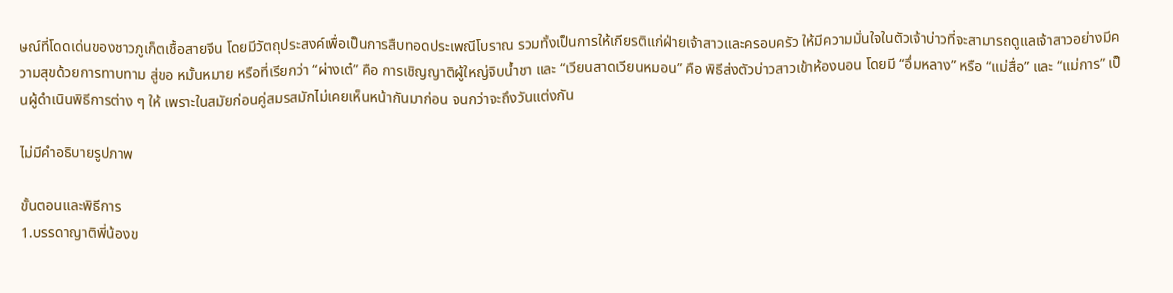ษณ์ที่โดดเด่นของชาวภูเก็ตเชื้อสายจีน โดยมีวัตถุประสงค์เพื่อเป็นการสืบทอดประเพณีโบราณ รวมทั้งเป็นการให้เกียรติแก่ฝ่ายเจ้าสาวและครอบครัว ให้มีความมั่นใจในตัวเจ้าบ่าวที่จะสามารถดูแลเจ้าสาวอย่างมีความสุขด้วยการทาบทาม สู่ขอ หมั้นหมาย หรือที่เรียกว่า “ผ่างเต๋” คือ การเชิญญาติผู้ใหญ่จิบน้ำชา และ “เวียนสาดเวียนหมอน” คือ พิธีส่งตัวบ่าวสาวเข้าห้องนอน โดยมี “อึ่มหลาง” หรือ “แม่สื่อ” และ “แม่การ” เป็นผู้ดำเนินพิธีการต่าง ๆ ให้ เพราะในสมัยก่อนคู่สมรสมักไม่เคยเห็นหน้ากันมาก่อน จนกว่าจะถึงวันแต่งกัน

ไม่มีคำอธิบายรูปภาพ

ขั้นตอนและพิธีการ
1.บรรดาญาติพี่น้องข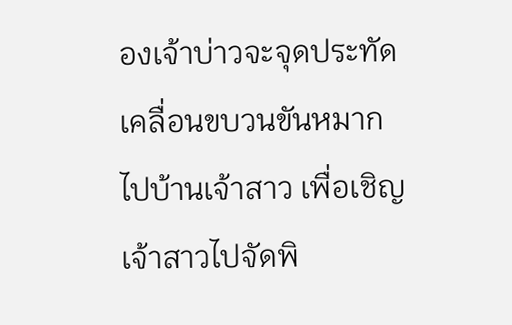องเจ้าบ่าวจะจุดประทัดเคลื่อนขบวนขันหมากไปบ้านเจ้าสาว เพื่อเชิญเจ้าสาวไปจัดพิ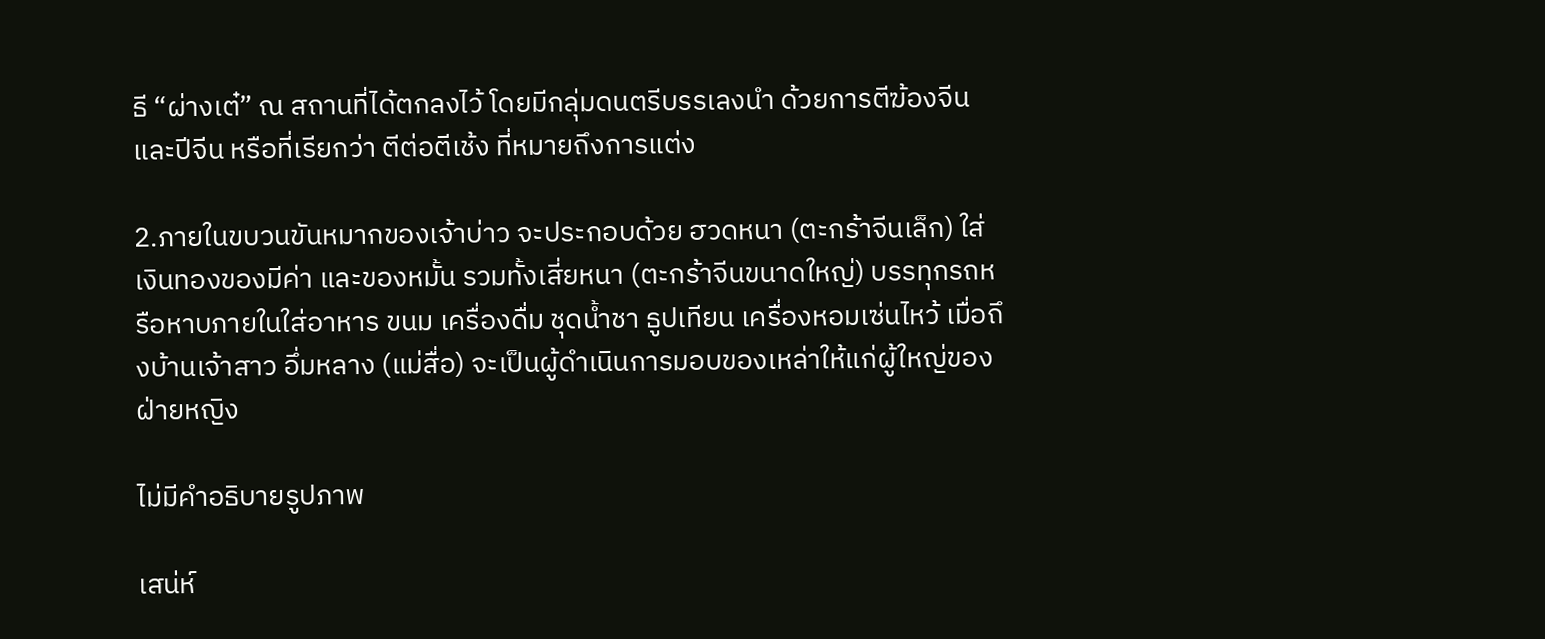ธี “ผ่างเต๋” ณ สถานที่ได้ตกลงไว้ โดยมีกลุ่มดนตรีบรรเลงนำ ด้วยการตีฆ้องจีนและปีจีน หรือที่เรียกว่า ตีต่อตีเช้ง ที่หมายถึงการแต่ง

2.ภายในขบวนขันหมากของเจ้าบ่าว จะประกอบด้วย ฮวดหนา (ตะกร้าจีนเล็ก) ใส่เงินทองของมีค่า และของหมั้น รวมทั้งเสี่ยหนา (ตะกร้าจีนขนาดใหญ่) บรรทุกรถหรือหาบภายในใส่อาหาร ขนม เครื่องดื่ม ชุดน้ำชา ธูปเทียน เครื่องหอมเซ่นไหว้ เมื่อถึงบ้านเจ้าสาว อึ่มหลาง (แม่สื่อ) จะเป็นผู้ดำเนินการมอบของเหล่าให้แก่ผู้ใหญ่ของฝ่ายหญิง

ไม่มีคำอธิบายรูปภาพ

เสน่ห์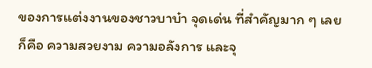ของการแต่งงานของชาวบาบ๋า จุดเด่น ที่สำคัญมาก ๆ เลย ก็คือ ความสวยงาม ความอลังการ และจุ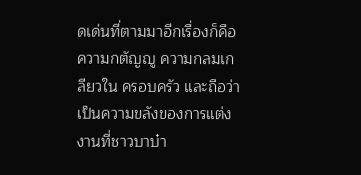ดเด่นที่ตามมาอีกเรื่องก็คือ ความกตัญญู ความกลมเกลียวใน ครอบครัว และถือว่าเป็นความขลังของการแต่งงานที่ชาวบาบ๋า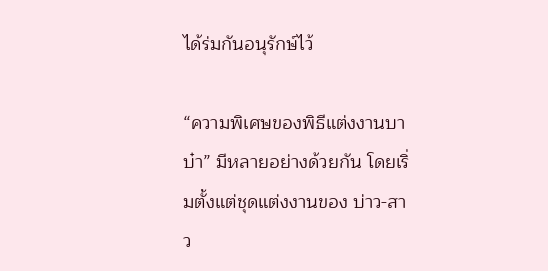ได้ร่มกันอนุรักษ์ไว้

“ความพิเศษของพิธีแต่งงานบาบ๋า” มีหลายอย่างด้วยกัน โดยเริ่มตั้งแต่ชุดแต่งงานของ บ่าว-สาว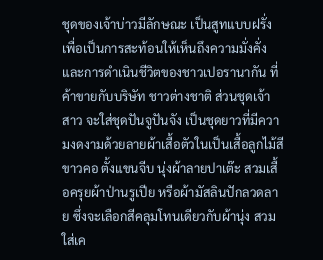ชุดของเจ้าบ่าวมีลักษณะ เป็นสูทแบบฝรั่ง เพื่อเป็นการสะท้อนให้เห็นถึงความมั่งคั่ง และการดำเนินชีวิตของชาวเปอรานากัน ที่ค้าขายกับบริษัท ชาวต่างชาติ ส่วนชุดเจ้าสาว จะใส่ชุดปันจูปันจัง เป็นชุดยาวที่มีความงดงามด้วยลายผ้าเสื้อตัวในเป็นเสื้อลูกไม้สีขาวคอ ตั้งแขนจีบ นุ่งผ้าลายปาเต๊ะ สวมเสื้อครุยผ้าป่านรูเปีย หรือผ้ามัสลินปักลวดลาย ซึ่งจะเลือกสีคลุมโทนเดียวกับผ้านุ่ง สวมใส่เค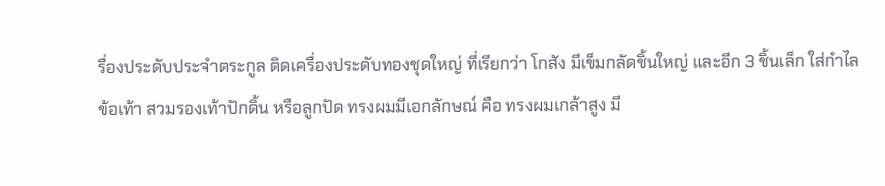รื่องประดับประจำตระกูล ติดเครื่องประดับทองชุดใหญ่ ที่เรียกว่า โกสัง มีเข็มกลัดชิ้นใหญ่ และอีก 3 ชิ้นเล็ก ใส่กำไลข้อเท้า สวมรองเท้าปักดิ้น หรือลูกปัด ทรงผมมีเอกลักษณ์ คือ ทรงผมเกล้าสูง มี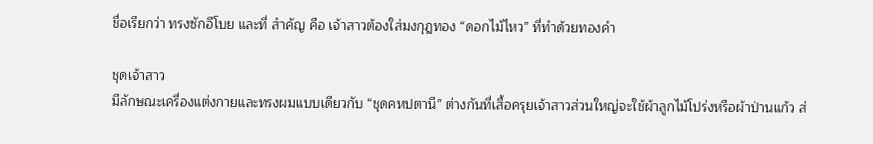ชื่อเรียกว่า ทรงซักอีโบย และที่ สำคัญ คือ เจ้าสาวต้องใส่มงกุฎทอง “ดอกไม้ไหว” ที่ทำด้วยทองคำ

ชุดเจ้าสาว
มีลักษณะเครื่องแต่งกายและทรงผมแบบเดียวกับ “ชุดคหปตานี” ต่างกันที่เสื้อครุยเจ้าสาวส่วนใหญ่จะใช้ผ้าลูกไม้โปร่งหรือผ้าป่านแก้ว ส่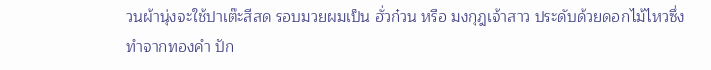วนผ้านุ่งจะใช้ปาเต๊ะสีสด รอบมวยผมเป็น ฮั่วก๋วน หรือ มงกุฎเจ้าสาว ประดับด้วยดอกไม้ไหวซึ่งทำจากทองคำ ปัก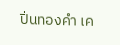ปิ่นทองคำ เค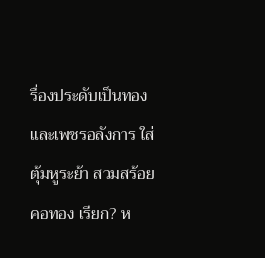รื่องประดับเป็นทองและเพชรอลังการ ใส่ตุ้มหูระย้า สวมสร้อยคอทอง เรียก? ห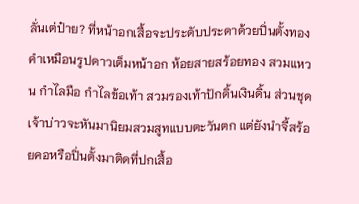ลั่นเต่ป๋าย? ที่หน้าอกเสื้อจะประดับประดาด้วยปิ่นตั้งทองคำเหมือนรูปดาวเต็มหน้าอก ห้อยสายสร้อยทอง สวมแหวน กำไลมือ กำไลข้อเท้า สวมรองเท้าปักดิ้นเงินดิ้น ส่วนชุดเจ้าบ่าวจะหันมานิยมสวมสูทแบบตะวันตก แต่ยังนำจี้สร้อยคอหรือปิ่นตั้งมาติดที่ปกเสื้อ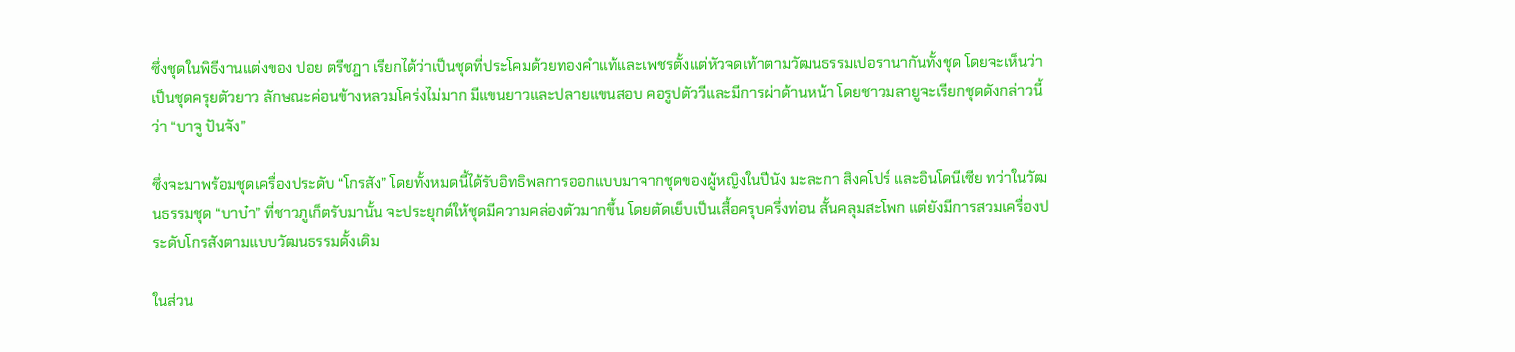ซึ่งชุดในพิธีงานแต่งของ ปอย ตรีชฎา เรียกได้ว่าเป็นชุดที่ประโคมด้วยทองคำแท้และเพชรตั้งแต่หัวจดเท้าตามวัฒนธรรมเปอรานากันทั้งชุด โดยจะเห็นว่าเป็นชุดครุยตัวยาว ลักษณะค่อนข้างหลวมโคร่งไม่มาก มีแขนยาวและปลายแขนสอบ คอรูปตัววีและมีการผ่าด้านหน้า โดยชาวมลายูจะเรียกชุดดังกล่าวนี้ว่า “บาจู ปันจัง”

ซึ่งจะมาพร้อมชุดเครื่องประดับ “โกรสัง” โดยทั้งหมดนี้ได้รับอิทธิพลการออกแบบมาจากชุดของผู้หญิงในปีนัง มะละกา สิงคโปร์ และอินโดนีเซีย ทว่าในวัฒนธรรมชุด “บาบ๋า” ที่ชาวภูเก็ตรับมานั้น จะประยุกต์ให้ชุดมีความคล่องตัวมากขึ้น โดยตัดเย็บเป็นเสื้อครุบครึ่งท่อน สั้นคลุมสะโพก แต่ยังมีการสวมเครื่องประดับโกรสังตามแบบวัฒนธรรมดั้งเดิม

ในส่วน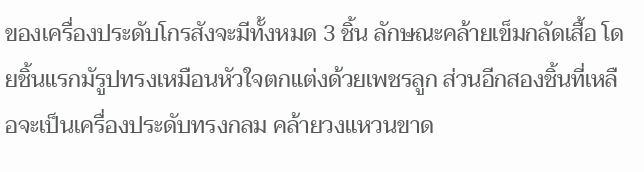ของเครื่องประดับโกรสังจะมีทั้งหมด 3 ชิ้น ลักษณะคล้ายเข็มกลัดเสื้อ โดยชิ้นแรกมัรูปทรงเหมือนหัวใจตกแต่งด้วยเพชรลูก ส่วนอีกสองชิ้นที่เหลือจะเป็นเครื่องประดับทรงกลม คล้ายวงแหวนขาด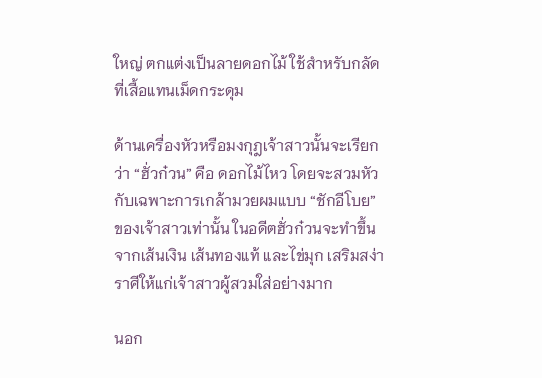ใหญ่ ตกแต่งเป็นลายดอกไม้ ใช้สำหรับกลัดที่เสื้อแทนเม็ดกระดุม

ด้านเครื่องหัวหรือมงกุฎเจ้าสาวนั้นจะเรียกว่า “ฮั่วก๋วน” คือ ดอกไม้ไหว โดยจะสวมหัวกับเฉพาะการเกล้ามวยผมแบบ “ชักอีโบย” ของเจ้าสาวเท่านั้น ในอดีตฮั่วก๋วนจะทำขึ้นจากเส้นเงิน เส้นทองแท้ และไข่มุก เสริมสง่าราศีให้แก่เจ้าสาวผู้สวมใส่อย่างมาก

นอก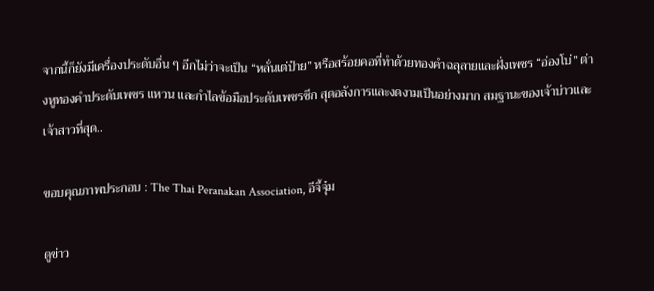จากนี้ก็ยังมีเครื่องประดับอื่น ๆ อีกไม่ว่าจะเป็น “หลั่นเต่ป๋าย” หรือสร้อยคอที่ทำด้วยทองคำฉลุลายและฝั่งเพชร “อ่องโบ่” ต่างหูทองคำประดับเพชร แหวน และกำไลข้อมือประดับเพชรซีก สุดอลังการและงดงามเป็นอย่างมาก สมฐานะของเจ้าบ่าวและเจ้าสาวที่สุด..

ขอบคุณภาพประกอบ : The Thai Peranakan Association, อีจี้จุ๋ม

ดูข่าว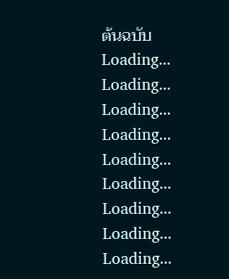ต้นฉบับ
Loading...
Loading...
Loading...
Loading...
Loading...
Loading...
Loading...
Loading...
Loading...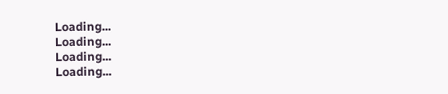Loading...
Loading...
Loading...
Loading...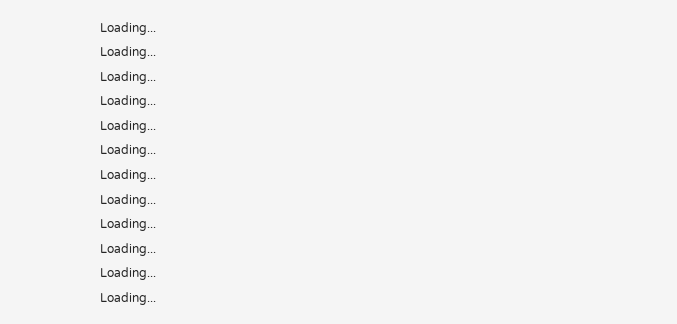Loading...
Loading...
Loading...
Loading...
Loading...
Loading...
Loading...
Loading...
Loading...
Loading...
Loading...
Loading...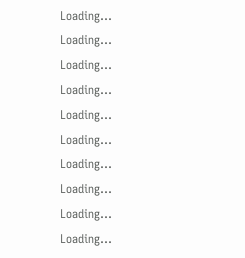Loading...
Loading...
Loading...
Loading...
Loading...
Loading...
Loading...
Loading...
Loading...
Loading...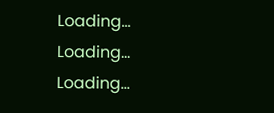Loading...
Loading...
Loading...